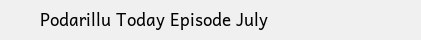Podarillu Today Episode July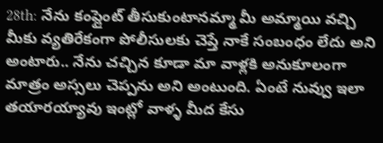28th: నేను కంప్లైంట్ తీసుకుంటానమ్మా మీ అమ్మాయి వచ్చి మీకు వ్యతిరేకంగా పోలీసులకు చెప్తే నాకే సంబంధం లేదు అని అంటారు.. నేను చచ్చిన కూడా మా వాళ్లకి అనుకూలంగా మాత్రం అస్సలు చెప్పను అని అంటుంది. ఏంటే నువ్వు ఇలా తయారయ్యావు ఇంట్లో వాళ్ళ మీద కేసు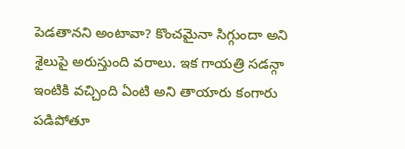పెడతానని అంటావా? కొంచమైనా సిగ్గుందా అని శైలుపై అరుస్తుంది వరాలు. ఇక గాయత్రి సడన్గా ఇంటికి వచ్చింది ఏంటి అని తాయారు కంగారు పడిపోతూ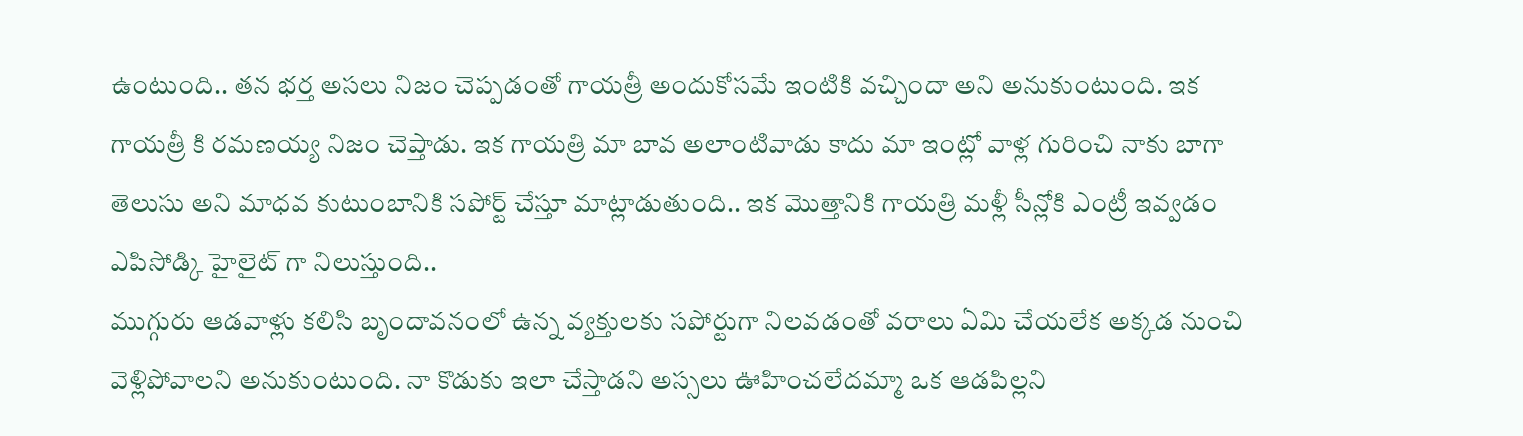ఉంటుంది.. తన భర్త అసలు నిజం చెప్పడంతో గాయత్రీ అందుకోసమే ఇంటికి వచ్చిందా అని అనుకుంటుంది. ఇక గాయత్రీ కి రమణయ్య నిజం చెప్తాడు. ఇక గాయత్రి మా బావ అలాంటివాడు కాదు మా ఇంట్లో వాళ్ల గురించి నాకు బాగా తెలుసు అని మాధవ కుటుంబానికి సపోర్ట్ చేస్తూ మాట్లాడుతుంది.. ఇక మొత్తానికి గాయత్రి మళ్లీ సీన్లోకి ఎంట్రీ ఇవ్వడం ఎపిసోడ్కి హైలైట్ గా నిలుస్తుంది..
ముగ్గురు ఆడవాళ్లు కలిసి బృందావనంలో ఉన్న వ్యక్తులకు సపోర్టుగా నిలవడంతో వరాలు ఏమి చేయలేక అక్కడ నుంచి వెళ్లిపోవాలని అనుకుంటుంది. నా కొడుకు ఇలా చేస్తాడని అస్సలు ఊహించలేదమ్మా ఒక ఆడపిల్లని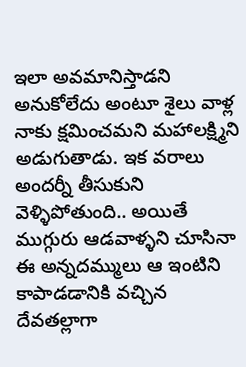ఇలా అవమానిస్తాడని అనుకోలేదు అంటూ శైలు వాళ్ల నాకు క్షమించమని మహాలక్ష్మిని అడుగుతాడు. ఇక వరాలు అందర్నీ తీసుకుని వెళ్ళిపోతుంది.. అయితే ముగ్గురు ఆడవాళ్ళని చూసినా ఈ అన్నదమ్ములు ఆ ఇంటిని కాపాడడానికి వచ్చిన దేవతల్లాగా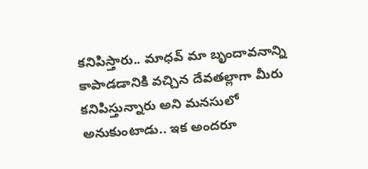కనిపిస్తారు.. మాధవ్ మా బృందావనాన్ని కాపాడడానికి వచ్చిన దేవతల్లాగా మీరు కనిపిస్తున్నారు అని మనసులో అనుకుంటాడు.. ఇక అందరూ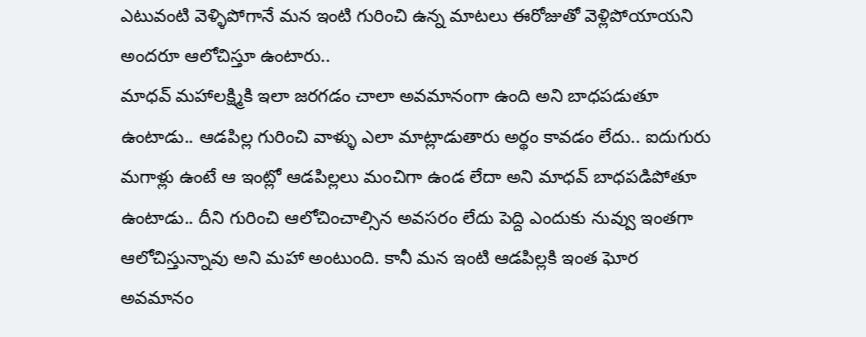ఎటువంటి వెళ్ళిపోగానే మన ఇంటి గురించి ఉన్న మాటలు ఈరోజుతో వెళ్లిపోయాయని అందరూ ఆలోచిస్తూ ఉంటారు..
మాధవ్ మహాలక్ష్మికి ఇలా జరగడం చాలా అవమానంగా ఉంది అని బాధపడుతూ ఉంటాడు.. ఆడపిల్ల గురించి వాళ్ళు ఎలా మాట్లాడుతారు అర్థం కావడం లేదు.. ఐదుగురు మగాళ్లు ఉంటే ఆ ఇంట్లో ఆడపిల్లలు మంచిగా ఉండ లేదా అని మాధవ్ బాధపడిపోతూ ఉంటాడు.. దీని గురించి ఆలోచించాల్సిన అవసరం లేదు పెద్ది ఎందుకు నువ్వు ఇంతగా ఆలోచిస్తున్నావు అని మహా అంటుంది. కానీ మన ఇంటి ఆడపిల్లకి ఇంత ఘోర అవమానం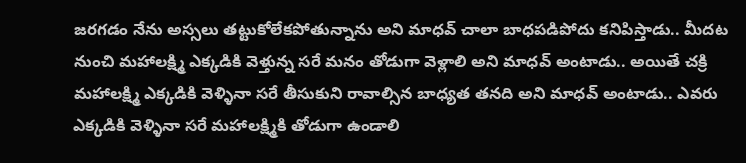జరగడం నేను అస్సలు తట్టుకోలేకపోతున్నాను అని మాధవ్ చాలా బాధపడిపోదు కనిపిస్తాడు.. మీదట నుంచి మహాలక్ష్మి ఎక్కడికి వెళ్తున్న సరే మనం తోడుగా వెళ్లాలి అని మాధవ్ అంటాడు.. అయితే చక్రి మహాలక్ష్మి ఎక్కడికి వెళ్ళినా సరే తీసుకుని రావాల్సిన బాధ్యత తనది అని మాధవ్ అంటాడు.. ఎవరు ఎక్కడికి వెళ్ళినా సరే మహాలక్ష్మికి తోడుగా ఉండాలి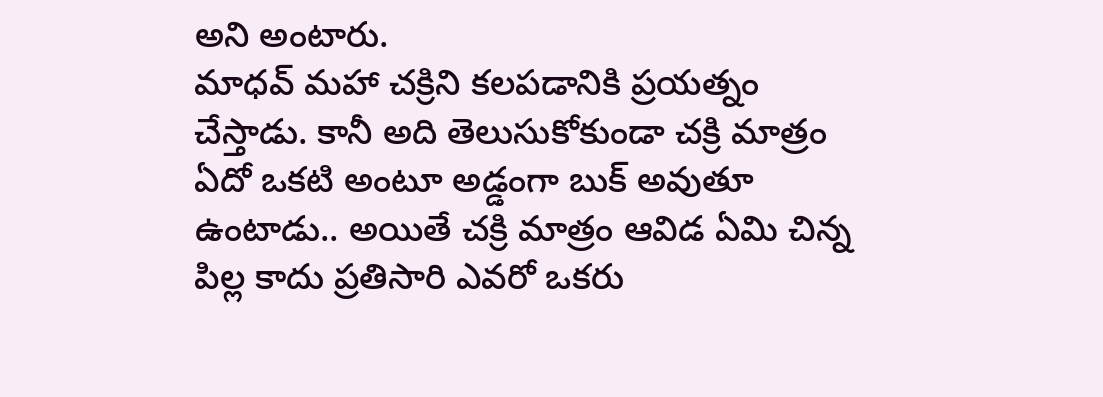అని అంటారు.
మాధవ్ మహా చక్రిని కలపడానికి ప్రయత్నం చేస్తాడు. కానీ అది తెలుసుకోకుండా చక్రి మాత్రం ఏదో ఒకటి అంటూ అడ్డంగా బుక్ అవుతూ ఉంటాడు.. అయితే చక్రి మాత్రం ఆవిడ ఏమి చిన్న పిల్ల కాదు ప్రతిసారి ఎవరో ఒకరు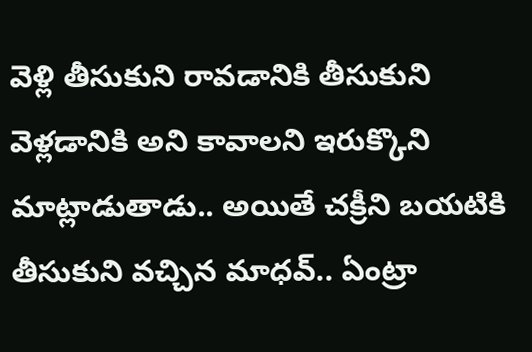వెళ్లి తీసుకుని రావడానికి తీసుకుని వెళ్లడానికి అని కావాలని ఇరుక్కొని మాట్లాడుతాడు.. అయితే చక్రీని బయటికి తీసుకుని వచ్చిన మాధవ్.. ఏంట్రా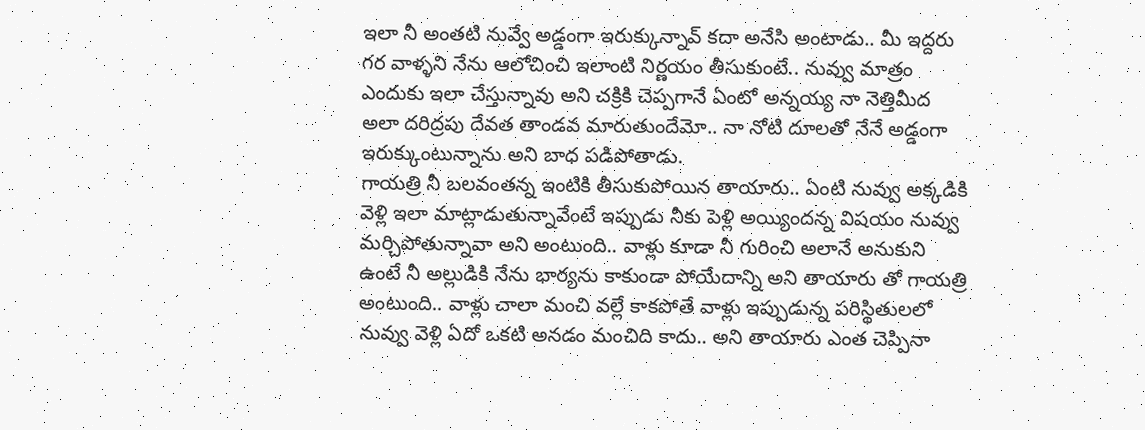ఇలా నీ అంతటి నువ్వే అడ్డంగా ఇరుక్కున్నావ్ కదా అనేసి అంటాడు.. మీ ఇద్దరు గర వాళ్ళని నేను ఆలోచించి ఇలాంటి నిర్ణయం తీసుకుంటే.. నువ్వు మాత్రం ఎందుకు ఇలా చేస్తున్నావు అని చక్రికి చెప్పగానే ఏంటో అన్నయ్య నా నెత్తిమీద అలా దరిద్రపు దేవత తాండవ మారుతుందేమో.. నా నోటి దూలతో నేనే అడ్డంగా ఇరుక్కుంటున్నాను అని బాధ పడిపోతాడు.
గాయత్రి నీ బలవంతన్న ఇంటికి తీసుకుపోయిన తాయారు.. ఏంటి నువ్వు అక్కడికి వెళ్లి ఇలా మాట్లాడుతున్నావేంటే ఇప్పుడు నీకు పెళ్లి అయ్యిందన్న విషయం నువ్వు మర్చిపోతున్నావా అని అంటుంది.. వాళ్లు కూడా నీ గురించి అలానే అనుకుని ఉంటే నీ అల్లుడికి నేను భార్యను కాకుండా పోయేదాన్ని అని తాయారు తో గాయత్రి అంటుంది.. వాళ్లు చాలా మంచి వల్లే కాకపోతే వాళ్లు ఇప్పుడున్న పరిస్థితులలో నువ్వు వెళ్లి ఏదో ఒకటి అనడం మంచిది కాదు.. అని తాయారు ఎంత చెప్పినా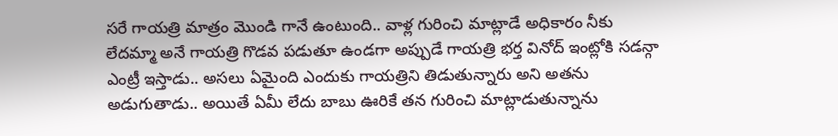సరే గాయత్రి మాత్రం మొండి గానే ఉంటుంది.. వాళ్ల గురించి మాట్లాడే అధికారం నీకు లేదమ్మా అనే గాయత్రి గొడవ పడుతూ ఉండగా అప్పుడే గాయత్రి భర్త వినోద్ ఇంట్లోకి సడన్గా ఎంట్రీ ఇస్తాడు.. అసలు ఏమైంది ఎందుకు గాయత్రిని తిడుతున్నారు అని అతను అడుగుతాడు.. అయితే ఏమీ లేదు బాబు ఊరికే తన గురించి మాట్లాడుతున్నాను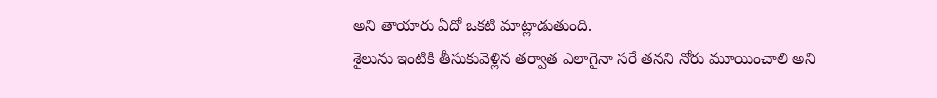అని తాయారు ఏదో ఒకటి మాట్లాడుతుంది.
శైలును ఇంటికి తీసుకువెళ్లిన తర్వాత ఎలాగైనా సరే తనని నోరు మూయించాలి అని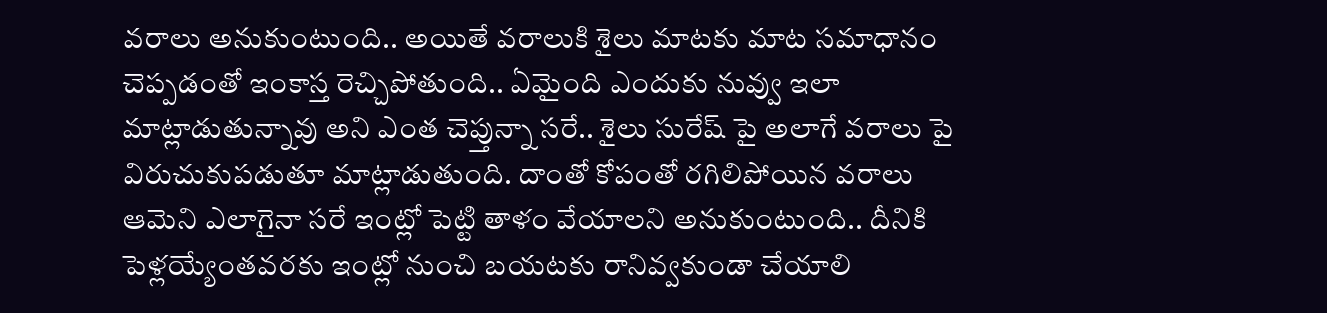వరాలు అనుకుంటుంది.. అయితే వరాలుకి శైలు మాటకు మాట సమాధానం చెప్పడంతో ఇంకాస్త రెచ్చిపోతుంది.. ఏమైంది ఎందుకు నువ్వు ఇలా మాట్లాడుతున్నావు అని ఎంత చెప్తున్నా సరే.. శైలు సురేష్ పై అలాగే వరాలు పై విరుచుకుపడుతూ మాట్లాడుతుంది. దాంతో కోపంతో రగిలిపోయిన వరాలు ఆమెని ఎలాగైనా సరే ఇంట్లో పెట్టి తాళం వేయాలని అనుకుంటుంది.. దీనికి పెళ్లయ్యేంతవరకు ఇంట్లో నుంచి బయటకు రానివ్వకుండా చేయాలి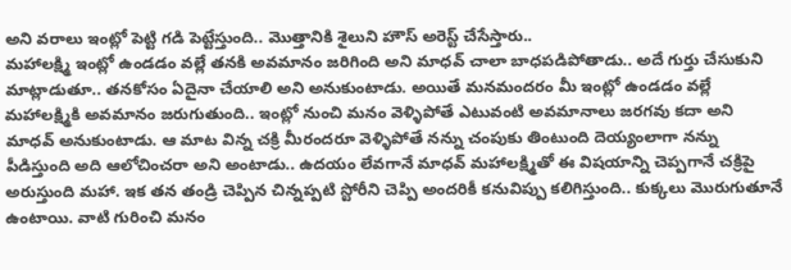అని వరాలు ఇంట్లో పెట్టి గడి పెట్టేస్తుంది.. మొత్తానికి శైలుని హౌస్ అరెస్ట్ చేసేస్తారు..
మహాలక్ష్మి ఇంట్లో ఉండడం వల్లే తనకి అవమానం జరిగింది అని మాధవ్ చాలా బాధపడిపోతాడు.. అదే గుర్తు చేసుకుని మాట్లాడుతూ.. తనకోసం ఏదైనా చేయాలి అని అనుకుంటాడు. అయితే మనమందరం మీ ఇంట్లో ఉండడం వల్లే మహాలక్ష్మికి అవమానం జరుగుతుంది.. ఇంట్లో నుంచి మనం వెళ్ళిపోతే ఎటువంటి అవమానాలు జరగవు కదా అని మాధవ్ అనుకుంటాడు. ఆ మాట విన్న చక్రి మీరందరూ వెళ్ళిపోతే నన్ను చంపుకు తింటుంది దెయ్యంలాగా నన్ను పీడిస్తుంది అది ఆలోచించరా అని అంటాడు.. ఉదయం లేవగానే మాధవ్ మహాలక్ష్మితో ఈ విషయాన్ని చెప్పగానే చక్రిపై అరుస్తుంది మహా. ఇక తన తండ్రి చెప్పిన చిన్నప్పటి స్టోరీని చెప్పి అందరికీ కనువిప్పు కలిగిస్తుంది.. కుక్కలు మొరుగుతూనే ఉంటాయి. వాటి గురించి మనం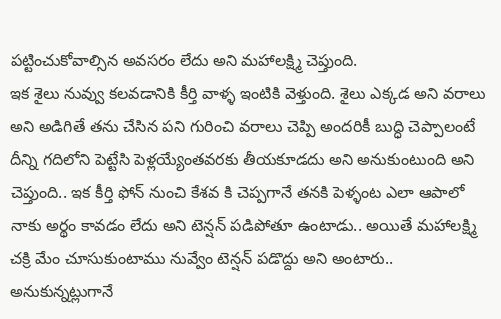పట్టించుకోవాల్సిన అవసరం లేదు అని మహాలక్ష్మి చెప్తుంది.
ఇక శైలు నువ్వు కలవడానికి కీర్తి వాళ్ళ ఇంటికి వెళ్తుంది. శైలు ఎక్కడ అని వరాలు అని అడిగితే తను చేసిన పని గురించి వరాలు చెప్పి అందరికీ బుద్ధి చెప్పాలంటే దీన్ని గదిలోని పెట్టేసి పెళ్లయ్యేంతవరకు తీయకూడదు అని అనుకుంటుంది అని చెప్తుంది.. ఇక కీర్తి ఫోన్ నుంచి కేశవ కి చెప్పగానే తనకి పెళ్ళంట ఎలా ఆపాలో నాకు అర్థం కావడం లేదు అని టెన్షన్ పడిపోతూ ఉంటాడు.. అయితే మహాలక్ష్మి చక్రి మేం చూసుకుంటాము నువ్వేం టెన్షన్ పడొద్దు అని అంటారు.. అనుకున్నట్లుగానే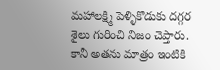మహాలక్ష్మి పెళ్ళికొడుకు దగ్గర శైలు గురించి నిజం చెప్తారు. కానీ అతను మాత్రం ఇంటికి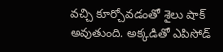వచ్చి కూర్చోవడంతో శైలు షాక్ అవుతుంది. అక్కడితో ఎపిసోడ్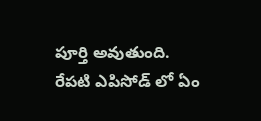పూర్తి అవుతుంది. రేపటి ఎపిసోడ్ లో ఏం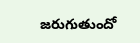జరుగుతుందో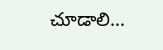చూడాలి…